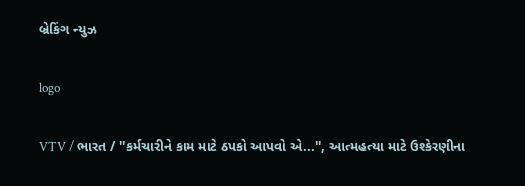બ્રેકિંગ ન્યુઝ

logo

VTV / ભારત / ''કર્મચારીને કામ માટે ઠપકો આપવો એ...'', આત્મહત્યા માટે ઉશ્કેરણીના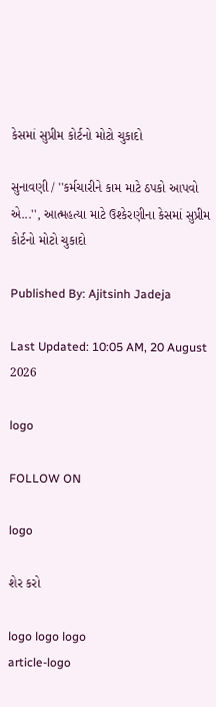કેસમાં સુપ્રીમ કોર્ટનો મોટો ચુકાદો

સુનાવણી / ''કર્મચારીને કામ માટે ઠપકો આપવો એ...'', આત્મહત્યા માટે ઉશ્કેરણીના કેસમાં સુપ્રીમ કોર્ટનો મોટો ચુકાદો

Published By: Ajitsinh Jadeja

Last Updated: 10:05 AM, 20 August 2026

logo

FOLLOW ON

logo

શેર કરો

logo logo logo
article-logo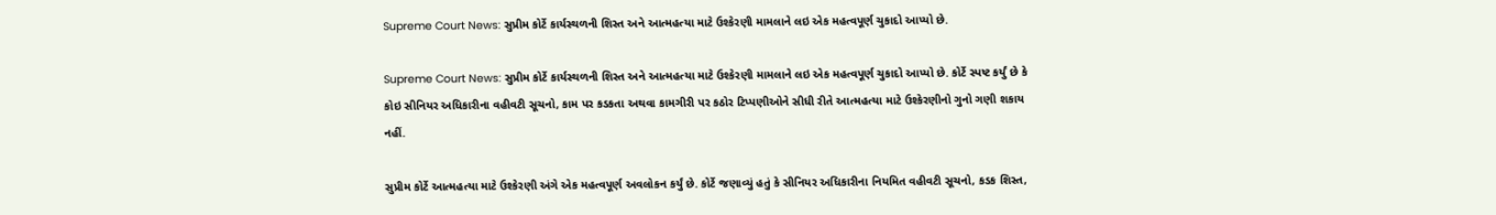Supreme Court News: સુપ્રીમ કોર્ટે કાર્યસ્થળની શિસ્ત અને આત્મહત્યા માટે ઉશ્કેરણી મામલાને લઇ એક મહત્વપૂર્ણ ચુકાદો આપ્યો છે.

Supreme Court News: સુપ્રીમ કોર્ટે કાર્યસ્થળની શિસ્ત અને આત્મહત્યા માટે ઉશ્કેરણી મામલાને લઇ એક મહત્વપૂર્ણ ચુકાદો આપ્યો છે. કોર્ટે સ્પષ્ટ કર્યું છે કે કોઇ સીનિયર અધિકારીના વહીવટી સૂચનો, કામ પર કડકતા અથવા કામગીરી પર કઠોર ટિપ્પણીઓને સીધી રીતે આત્મહત્યા માટે ઉશ્કેરણીનો ગુનો ગણી શકાય નહીં.

સુપ્રીમ કોર્ટે આત્મહત્યા માટે ઉશ્કેરણી અંગે એક મહત્વપૂર્ણ અવલોકન કર્યું છે. કોર્ટે જણાવ્યું હતું કે સીનિયર અધિકારીના નિયમિત વહીવટી સૂચનો, કડક શિસ્ત,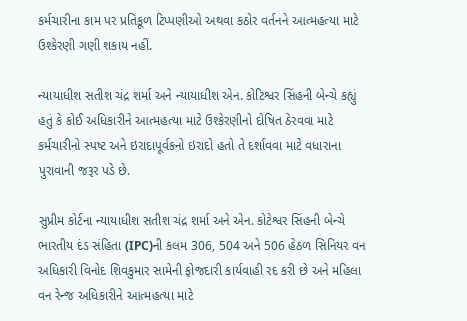કર્મચારીના કામ પર પ્રતિકૂળ ટિપ્પણીઓ અથવા કઠોર વર્તનને આત્મહત્યા માટે ઉશ્કેરણી ગણી શકાય નહીં.

ન્યાયાધીશ સતીશ ચંદ્ર શર્મા અને ન્યાયાધીશ એન. કોટિશ્વર સિંહની બેન્ચે કહ્યું હતું કે કોઈ અધિકારીને આત્મહત્યા માટે ઉશ્કેરણીનો દોષિત ઠેરવવા માટે કર્મચારીનો સ્પષ્ટ અને ઇરાદાપૂર્વકનો ઇરાદો હતો તે દર્શાવવા માટે વધારાના પુરાવાની જરૂર પડે છે.

સુપ્રીમ કોર્ટના ન્યાયાધીશ સતીશ ચંદ્ર શર્મા અને એન. કોટેશ્વર સિંહની બેન્ચે ભારતીય દંડ સંહિતા (IPC)ની કલમ 306, 504 અને 506 હેઠળ સિનિયર વન અધિકારી વિનોદ શિવકુમાર સામેની ફોજદારી કાર્યવાહી રદ કરી છે અને મહિલા વન રેન્જ અધિકારીને આત્મહત્યા માટે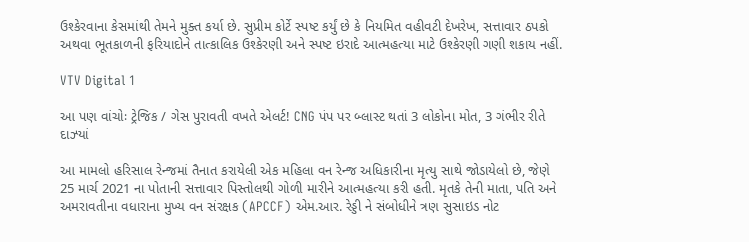ઉશ્કેરવાના કેસમાંથી તેમને મુક્ત કર્યા છે. સુપ્રીમ કોર્ટે સ્પષ્ટ કર્યું છે કે નિયમિત વહીવટી દેખરેખ, સત્તાવાર ઠપકો અથવા ભૂતકાળની ફરિયાદોને તાત્કાલિક ઉશ્કેરણી અને સ્પષ્ટ ઇરાદે આત્મહત્યા માટે ઉશ્કેરણી ગણી શકાય નહીં.

VTV Digital 1

આ પણ વાંચોઃ ટ્રેજિક / ગેસ પુરાવતી વખતે એલર્ટ! CNG પંપ પર બ્લાસ્ટ થતાં 3 લોકોના મોત, 3 ગંભીર રીતે દાઝ્યાં

આ મામલો હરિસાલ રેન્જમાં તૈનાત કરાયેલી એક મહિલા વન રેન્જ અધિકારીના મૃત્યુ સાથે જોડાયેલો છે, જેણે 25 માર્ચ 2021 ના પોતાની સત્તાવાર પિસ્તોલથી ગોળી મારીને આત્મહત્યા કરી હતી. મૃતકે તેની માતા, પતિ અને અમરાવતીના વધારાના મુખ્ય વન સંરક્ષક (APCCF) એમ.આર. રેડ્ડી ને સંબોધીને ત્રણ સુસાઇડ નોટ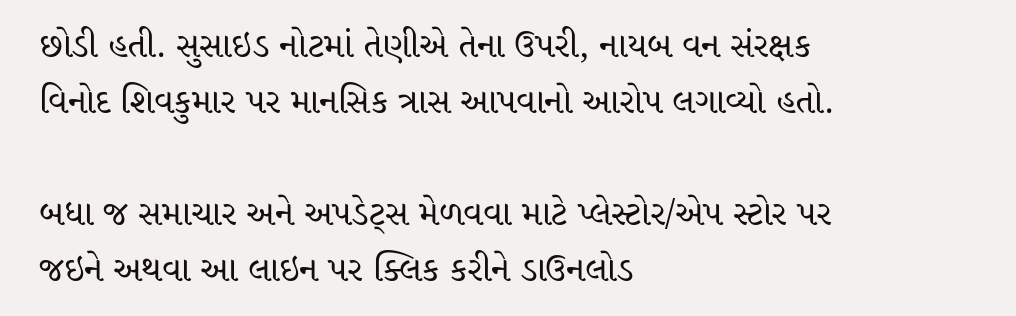છોડી હતી. સુસાઇડ નોટમાં તેણીએ તેના ઉપરી, નાયબ વન સંરક્ષક વિનોદ શિવકુમાર પર માનસિક ત્રાસ આપવાનો આરોપ લગાવ્યો હતો.

બધા જ સમાચાર અને અપડેટ્સ મેળવવા માટે પ્લેસ્ટોર/એપ સ્ટોર પર જઇને અથવા આ લાઇન પર ક્લિક કરીને ડાઉનલોડ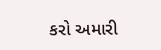કરો અમારી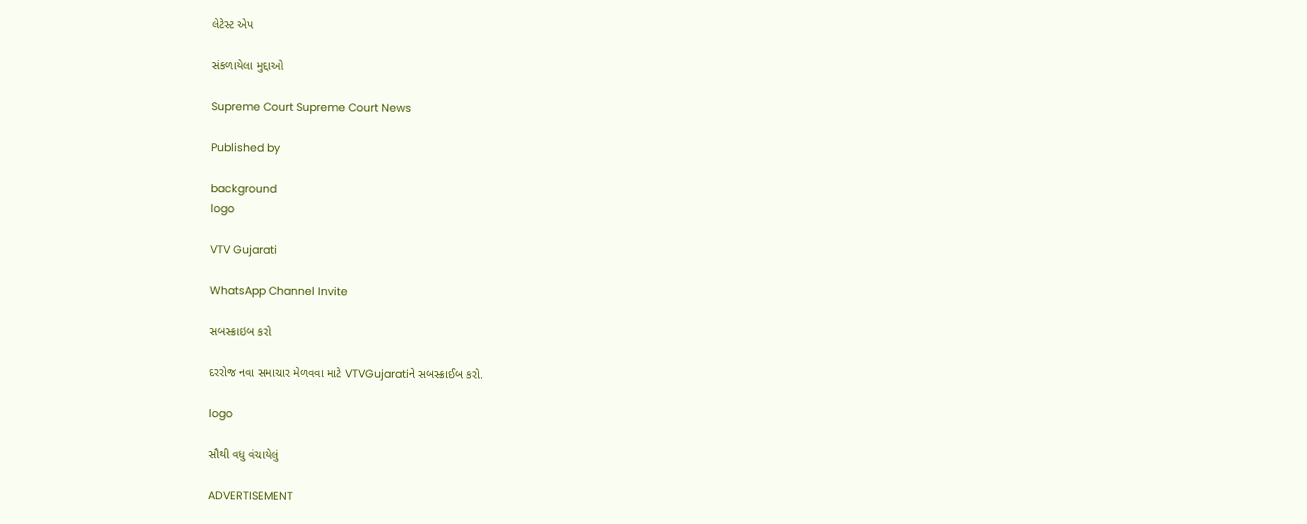લેટેસ્ટ એપ

સંકળાયેલા મુદ્દાઓ

Supreme Court Supreme Court News

Published by

background
logo

VTV Gujarati

WhatsApp Channel Invite

સબસ્ક્રાઇબ કરો

દરરોજ નવા સમાચાર મેળવવા માટે VTVGujaratiને સબસ્ક્રાઈબ કરો.

logo

સૌથી વધુ વંચાયેલું

ADVERTISEMENT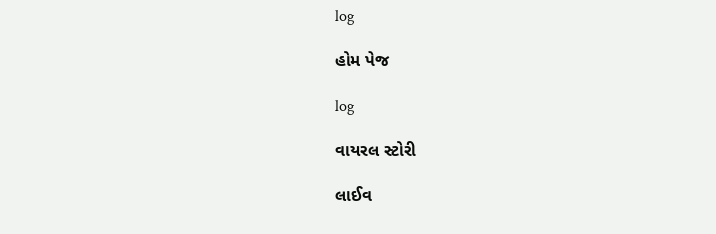log

હોમ પેજ

log

વાયરલ સ્ટોરી

લાઈવ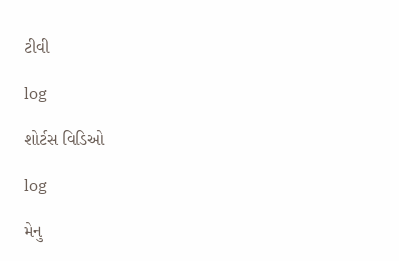ટીવી

log

શોર્ટસ વિડિઓ

log

મેનુ